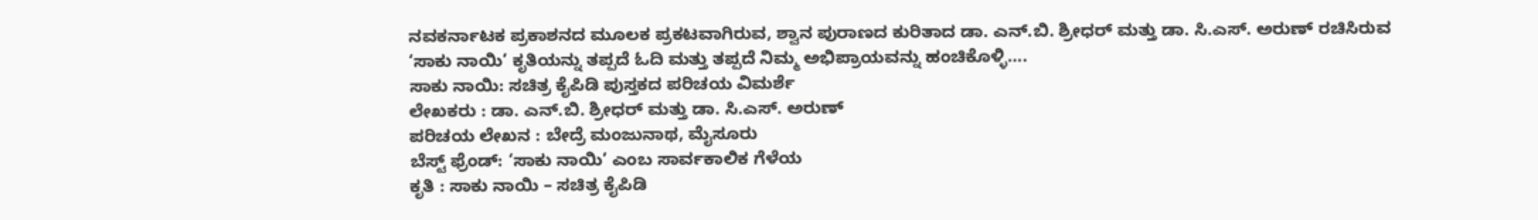ನವಕರ್ನಾಟಕ ಪ್ರಕಾಶನದ ಮೂಲಕ ಪ್ರಕಟವಾಗಿರುವ, ಶ್ವಾನ ಪುರಾಣದ ಕುರಿತಾದ ಡಾ. ಎನ್.ಬಿ. ಶ್ರೀಧರ್ ಮತ್ತು ಡಾ. ಸಿ.ಎಸ್. ಅರುಣ್ ರಚಿಸಿರುವ ‘ಸಾಕು ನಾಯಿ’ ಕೃತಿಯನ್ನು ತಪ್ಪದೆ ಓದಿ ಮತ್ತು ತಪ್ಪದೆ ನಿಮ್ಮ ಅಭಿಪ್ರಾಯವನ್ನು ಹಂಚಿಕೊಳ್ಳಿ….
ಸಾಕು ನಾಯಿ: ಸಚಿತ್ರ ಕೈಪಿಡಿ ಪುಸ್ತಕದ ಪರಿಚಯ ವಿಮರ್ಶೆ
ಲೇಖಕರು : ಡಾ. ಎನ್.ಬಿ. ಶ್ರೀಧರ್ ಮತ್ತು ಡಾ. ಸಿ.ಎಸ್. ಅರುಣ್
ಪರಿಚಯ ಲೇಖನ : ಬೇದ್ರೆ ಮಂಜುನಾಥ, ಮೈಸೂರು
ಬೆಸ್ಟ್ ಫ್ರೆಂಡ್: ‘ಸಾಕು ನಾಯಿ’ ಎಂಬ ಸಾರ್ವಕಾಲಿಕ ಗೆಳೆಯ
ಕೃತಿ : ಸಾಕು ನಾಯಿ – ಸಚಿತ್ರ ಕೈಪಿಡಿ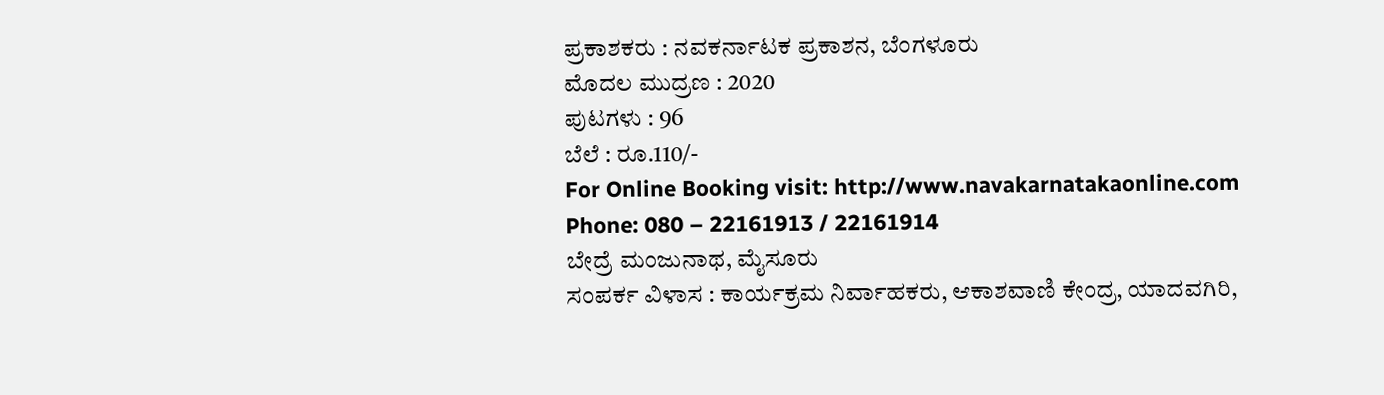ಪ್ರಕಾಶಕರು : ನವಕರ್ನಾಟಕ ಪ್ರಕಾಶನ, ಬೆಂಗಳೂರು
ಮೊದಲ ಮುದ್ರಣ : 2020
ಪುಟಗಳು : 96
ಬೆಲೆ : ರೂ.110/-
For Online Booking visit: http://www.navakarnatakaonline.com
Phone: 080 – 22161913 / 22161914
ಬೇದ್ರೆ ಮಂಜುನಾಥ, ಮೈಸೂರು
ಸಂಪರ್ಕ ವಿಳಾಸ : ಕಾರ್ಯಕ್ರಮ ನಿರ್ವಾಹಕರು, ಆಕಾಶವಾಣಿ ಕೇಂದ್ರ, ಯಾದವಗಿರಿ,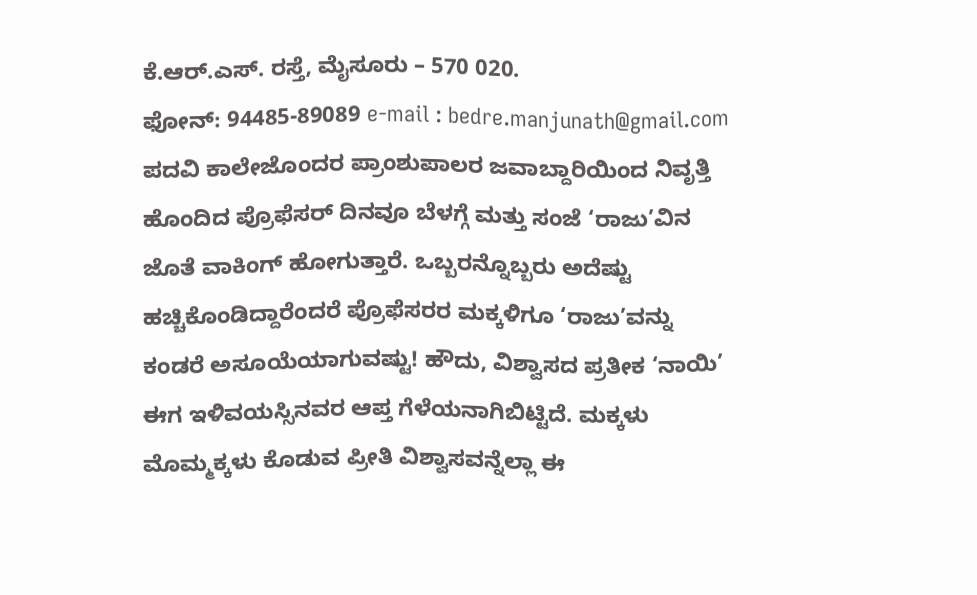ಕೆ.ಆರ್.ಎಸ್. ರಸ್ತೆ, ಮೈಸೂರು – 570 020.
ಫೋನ್: 94485-89089 e-mail : bedre.manjunath@gmail.com
ಪದವಿ ಕಾಲೇಜೊಂದರ ಪ್ರಾಂಶುಪಾಲರ ಜವಾಬ್ದಾರಿಯಿಂದ ನಿವೃತ್ತಿ ಹೊಂದಿದ ಪ್ರೊಫೆಸರ್ ದಿನವೂ ಬೆಳಗ್ಗೆ ಮತ್ತು ಸಂಜೆ ‘ರಾಜು’ವಿನ ಜೊತೆ ವಾಕಿಂಗ್ ಹೋಗುತ್ತಾರೆ. ಒಬ್ಬರನ್ನೊಬ್ಬರು ಅದೆಷ್ಟು ಹಚ್ಚಿಕೊಂಡಿದ್ದಾರೆಂದರೆ ಪ್ರೊಫೆಸರರ ಮಕ್ಕಳಿಗೂ ‘ರಾಜು’ವನ್ನು ಕಂಡರೆ ಅಸೂಯೆಯಾಗುವಷ್ಟು! ಹೌದು, ವಿಶ್ವಾಸದ ಪ್ರತೀಕ ‘ನಾಯಿ’ ಈಗ ಇಳಿವಯಸ್ಸಿನವರ ಆಪ್ತ ಗೆಳೆಯನಾಗಿಬಿಟ್ಟಿದೆ. ಮಕ್ಕಳು ಮೊಮ್ಮಕ್ಕಳು ಕೊಡುವ ಪ್ರೀತಿ ವಿಶ್ವಾಸವನ್ನೆಲ್ಲಾ ಈ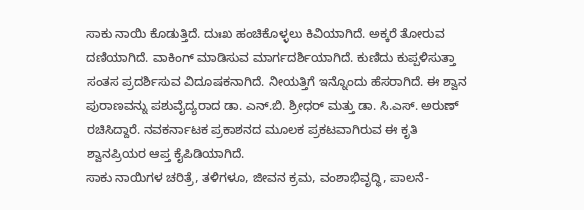ಸಾಕು ನಾಯಿ ಕೊಡುತ್ತಿದೆ. ದುಃಖ ಹಂಚಿಕೊಳ್ಳಲು ಕಿವಿಯಾಗಿದೆ. ಅಕ್ಕರೆ ತೋರುವ ದಣಿಯಾಗಿದೆ. ವಾಕಿಂಗ್ ಮಾಡಿಸುವ ಮಾರ್ಗದರ್ಶಿಯಾಗಿದೆ. ಕುಣಿದು ಕುಪ್ಪಳಿಸುತ್ತಾ ಸಂತಸ ಪ್ರದರ್ಶಿಸುವ ವಿದೂಷಕನಾಗಿದೆ. ನೀಯತ್ತಿಗೆ ಇನ್ನೊಂದು ಹೆಸರಾಗಿದೆ. ಈ ಶ್ವಾನ ಪುರಾಣವನ್ನು ಪಶುವೈದ್ಯರಾದ ಡಾ. ಎನ್.ಬಿ. ಶ್ರೀಧರ್ ಮತ್ತು ಡಾ. ಸಿ.ಎಸ್. ಅರುಣ್ ರಚಿಸಿದ್ದಾರೆ. ನವಕರ್ನಾಟಕ ಪ್ರಕಾಶನದ ಮೂಲಕ ಪ್ರಕಟವಾಗಿರುವ ಈ ಕೃತಿ ಶ್ವಾನಪ್ರಿಯರ ಆಪ್ತ ಕೈಪಿಡಿಯಾಗಿದೆ.
ಸಾಕು ನಾಯಿಗಳ ಚರಿತ್ರೆ, ತಳಿಗಳೂ, ಜೀವನ ಕ್ರಮ, ವಂಶಾಭಿವೃದ್ಧಿ, ಪಾಲನೆ-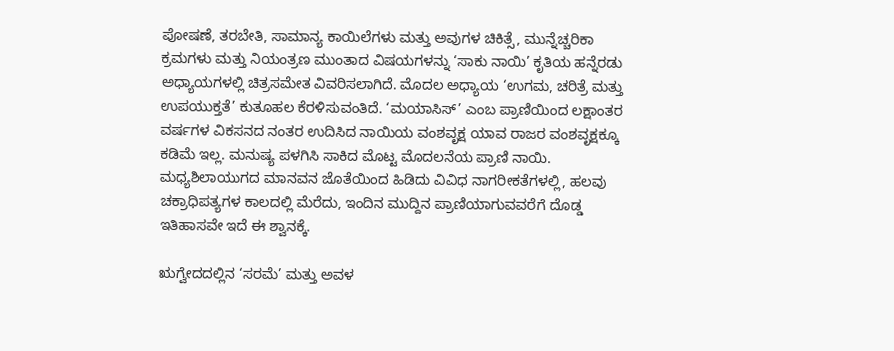ಪೋಷಣೆ, ತರಬೇತಿ, ಸಾಮಾನ್ಯ ಕಾಯಿಲೆಗಳು ಮತ್ತು ಅವುಗಳ ಚಿಕಿತ್ಸೆ, ಮುನ್ನೆಚ್ಚರಿಕಾ ಕ್ರಮಗಳು ಮತ್ತು ನಿಯಂತ್ರಣ ಮುಂತಾದ ವಿಷಯಗಳನ್ನು ‘ಸಾಕು ನಾಯಿ’ ಕೃತಿಯ ಹನ್ನೆರಡು ಅಧ್ಯಾಯಗಳಲ್ಲಿ ಚಿತ್ರಸಮೇತ ವಿವರಿಸಲಾಗಿದೆ. ಮೊದಲ ಅಧ್ಯಾಯ ‘ಉಗಮ, ಚರಿತ್ರೆ ಮತ್ತು ಉಪಯುಕ್ತತೆ’ ಕುತೂಹಲ ಕೆರಳಿಸುವಂತಿದೆ. ‘ಮಯಾಸಿಸ್’ ಎಂಬ ಪ್ರಾಣಿಯಿಂದ ಲಕ್ಷಾಂತರ ವರ್ಷಗಳ ವಿಕಸನದ ನಂತರ ಉದಿಸಿದ ನಾಯಿಯ ವಂಶವೃಕ್ಷ ಯಾವ ರಾಜರ ವಂಶವೃಕ್ಷಕ್ಕೂ ಕಡಿಮೆ ಇಲ್ಲ. ಮನುಷ್ಯ ಪಳಗಿಸಿ ಸಾಕಿದ ಮೊಟ್ಟ ಮೊದಲನೆಯ ಪ್ರಾಣಿ ನಾಯಿ. ಮಧ್ಯಶಿಲಾಯುಗದ ಮಾನವನ ಜೊತೆಯಿಂದ ಹಿಡಿದು ವಿವಿಧ ನಾಗರೀಕತೆಗಳಲ್ಲಿ, ಹಲವು ಚಕ್ರಾಧಿಪತ್ಯಗಳ ಕಾಲದಲ್ಲಿ ಮೆರೆದು, ಇಂದಿನ ಮುದ್ದಿನ ಪ್ರಾಣಿಯಾಗುವವರೆಗೆ ದೊಡ್ಡ ಇತಿಹಾಸವೇ ಇದೆ ಈ ಶ್ವಾನಕ್ಕೆ.

ಋಗ್ವೇದದಲ್ಲಿನ ‘ಸರಮೆ’ ಮತ್ತು ಅವಳ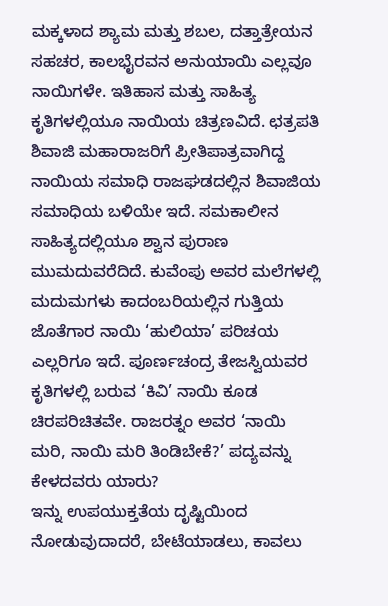ಮಕ್ಕಳಾದ ಶ್ಯಾಮ ಮತ್ತು ಶಬಲ, ದತ್ತಾತ್ರೇಯನ ಸಹಚರ, ಕಾಲಭೈರವನ ಅನುಯಾಯಿ ಎಲ್ಲವೂ ನಾಯಿಗಳೇ. ಇತಿಹಾಸ ಮತ್ತು ಸಾಹಿತ್ಯ ಕೃತಿಗಳಲ್ಲಿಯೂ ನಾಯಿಯ ಚಿತ್ರಣವಿದೆ. ಛತ್ರಪತಿ ಶಿವಾಜಿ ಮಹಾರಾಜರಿಗೆ ಪ್ರೀತಿಪಾತ್ರವಾಗಿದ್ದ ನಾಯಿಯ ಸಮಾಧಿ ರಾಜಘಡದಲ್ಲಿನ ಶಿವಾಜಿಯ ಸಮಾಧಿಯ ಬಳಿಯೇ ಇದೆ. ಸಮಕಾಲೀನ ಸಾಹಿತ್ಯದಲ್ಲಿಯೂ ಶ್ವಾನ ಪುರಾಣ ಮುಮದುವರೆದಿದೆ. ಕುವೆಂಪು ಅವರ ಮಲೆಗಳಲ್ಲಿ ಮದುಮಗಳು ಕಾದಂಬರಿಯಲ್ಲಿನ ಗುತ್ತಿಯ ಜೊತೆಗಾರ ನಾಯಿ ‘ಹುಲಿಯಾ’ ಪರಿಚಯ ಎಲ್ಲರಿಗೂ ಇದೆ. ಪೂರ್ಣಚಂದ್ರ ತೇಜಸ್ವಿಯವರ ಕೃತಿಗಳಲ್ಲಿ ಬರುವ ‘ಕಿವಿ’ ನಾಯಿ ಕೂಡ ಚಿರಪರಿಚಿತವೇ. ರಾಜರತ್ನಂ ಅವರ ‘ನಾಯಿ ಮರಿ, ನಾಯಿ ಮರಿ ತಿಂಡಿಬೇಕೆ?’ ಪದ್ಯವನ್ನು ಕೇಳದವರು ಯಾರು?
ಇನ್ನು ಉಪಯುಕ್ತತೆಯ ದೃಷ್ಟಿಯಿಂದ ನೋಡುವುದಾದರೆ, ಬೇಟೆಯಾಡಲು, ಕಾವಲು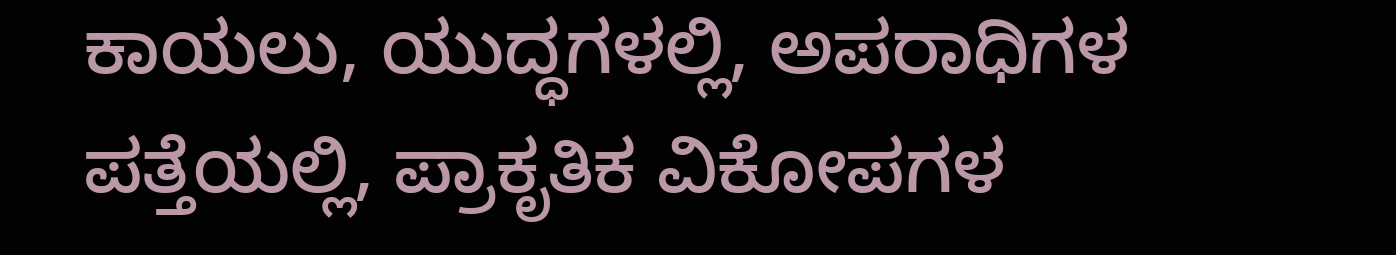ಕಾಯಲು, ಯುದ್ಧಗಳಲ್ಲಿ, ಅಪರಾಧಿಗಳ ಪತ್ತೆಯಲ್ಲಿ, ಪ್ರಾಕೃತಿಕ ವಿಕೋಪಗಳ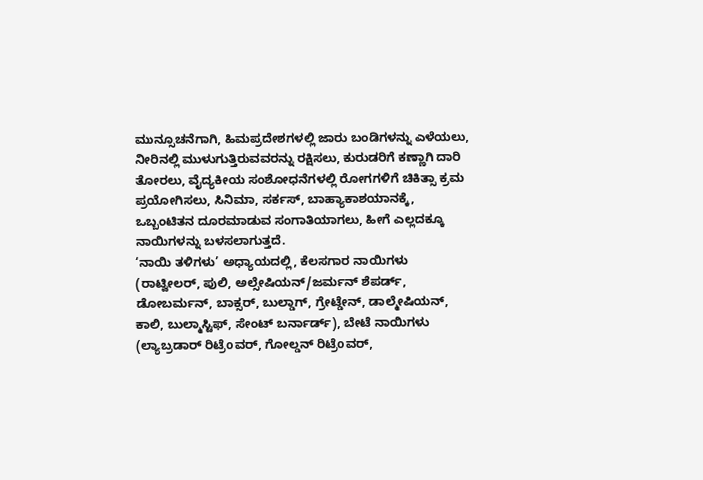ಮುನ್ಸೂಚನೆಗಾಗಿ, ಹಿಮಪ್ರದೇಶಗಳಲ್ಲಿ ಜಾರು ಬಂಡಿಗಳನ್ನು ಎಳೆಯಲು, ನೀರಿನಲ್ಲಿ ಮುಳುಗುತ್ತಿರುವವರನ್ನು ರಕ್ಷಿಸಲು, ಕುರುಡರಿಗೆ ಕಣ್ಣಾಗಿ ದಾರಿ ತೋರಲು, ವೈದ್ಯಕೀಯ ಸಂಶೋಧನೆಗಳಲ್ಲಿ ರೋಗಗಳಿಗೆ ಚಿಕಿತ್ಸಾ ಕ್ರಮ ಪ್ರಯೋಗಿಸಲು, ಸಿನಿಮಾ, ಸರ್ಕಸ್, ಬಾಹ್ಯಾಕಾಶಯಾನಕ್ಕೆ, ಒಬ್ಬಂಟಿತನ ದೂರಮಾಡುವ ಸಂಗಾತಿಯಾಗಲು, ಹೀಗೆ ಎಲ್ಲದಕ್ಕೂ ನಾಯಿಗಳನ್ನು ಬಳಸಲಾಗುತ್ತದೆ.
‘ನಾಯಿ ತಳಿಗಳು’ ಅಧ್ಯಾಯದಲ್ಲಿ, ಕೆಲಸಗಾರ ನಾಯಿಗಳು (ರಾಟ್ವೀಲರ್, ಪುಲಿ, ಅಲ್ಸೇಷಿಯನ್/ಜರ್ಮನ್ ಶೆಪರ್ಡ್, ಡೋಬರ್ಮನ್, ಬಾಕ್ಸರ್, ಬುಲ್ಡಾಗ್, ಗ್ರೇಟ್ಡೇನ್, ಡಾಲ್ಮೇಷಿಯನ್, ಕಾಲಿ, ಬುಲ್ಮಾಸ್ಟಿಫ್, ಸೇಂಟ್ ಬರ್ನಾರ್ಡ್), ಬೇಟೆ ನಾಯಿಗಳು (ಲ್ಯಾಬ್ರಡಾರ್ ರಿಟ್ರೆoವರ್, ಗೋಲ್ಡನ್ ರಿಟ್ರೆoವರ್,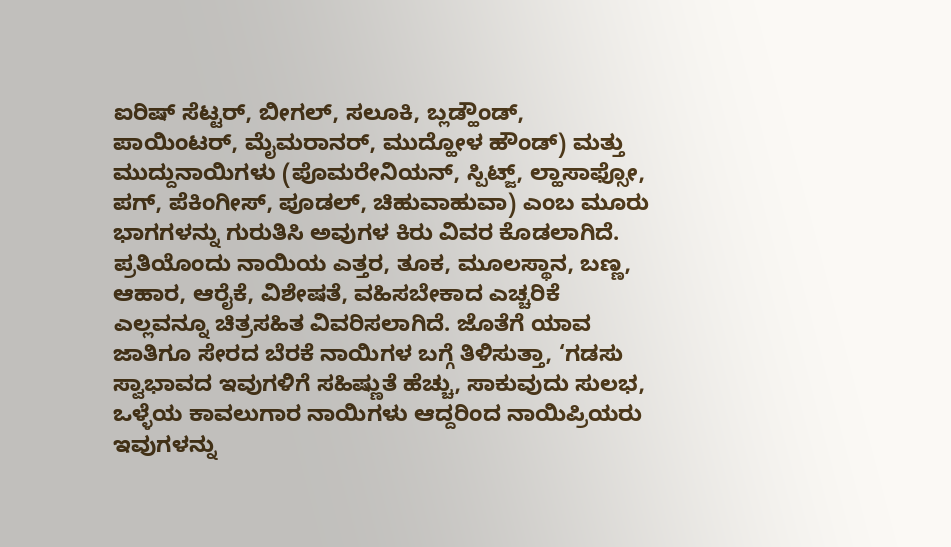ಐರಿಷ್ ಸೆಟ್ಟರ್, ಬೀಗಲ್, ಸಲೂಕಿ, ಬ್ಲಡ್ಹೌಂಡ್, ಪಾಯಿಂಟರ್, ಮೈಮರಾನರ್, ಮುದ್ಹೋಳ ಹೌಂಡ್) ಮತ್ತು ಮುದ್ದುನಾಯಿಗಳು (ಪೊಮರೇನಿಯನ್, ಸ್ಪಿಟ್ಜ್, ಲ್ಹಾಸಾಫ್ಸೋ, ಪಗ್, ಪೆಕಿಂಗೀಸ್, ಪೂಡಲ್, ಚಿಹುವಾಹುವಾ) ಎಂಬ ಮೂರು ಭಾಗಗಳನ್ನು ಗುರುತಿಸಿ ಅವುಗಳ ಕಿರು ವಿವರ ಕೊಡಲಾಗಿದೆ. ಪ್ರತಿಯೊಂದು ನಾಯಿಯ ಎತ್ತರ, ತೂಕ, ಮೂಲಸ್ಥಾನ, ಬಣ್ಣ, ಆಹಾರ, ಆರೈಕೆ, ವಿಶೇಷತೆ, ವಹಿಸಬೇಕಾದ ಎಚ್ಚರಿಕೆ ಎಲ್ಲವನ್ನೂ ಚಿತ್ರಸಹಿತ ವಿವರಿಸಲಾಗಿದೆ. ಜೊತೆಗೆ ಯಾವ ಜಾತಿಗೂ ಸೇರದ ಬೆರಕೆ ನಾಯಿಗಳ ಬಗ್ಗೆ ತಿಳಿಸುತ್ತಾ, ‘ಗಡಸು ಸ್ವಾಭಾವದ ಇವುಗಳಿಗೆ ಸಹಿಷ್ಣುತೆ ಹೆಚ್ಚು, ಸಾಕುವುದು ಸುಲಭ, ಒಳ್ಳೆಯ ಕಾವಲುಗಾರ ನಾಯಿಗಳು ಆದ್ದರಿಂದ ನಾಯಿಪ್ರಿಯರು ಇವುಗಳನ್ನು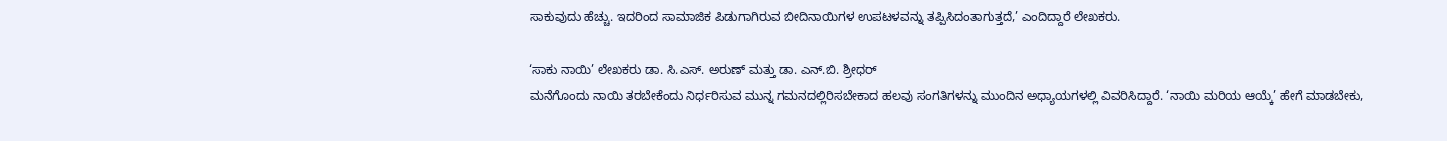ಸಾಕುವುದು ಹೆಚ್ಚು. ಇದರಿಂದ ಸಾಮಾಜಿಕ ಪಿಡುಗಾಗಿರುವ ಬೀದಿನಾಯಿಗಳ ಉಪಟಳವನ್ನು ತಪ್ಪಿಸಿದಂತಾಗುತ್ತದೆ,’ ಎಂದಿದ್ದಾರೆ ಲೇಖಕರು.

‘ಸಾಕು ನಾಯಿ’ ಲೇಖಕರು ಡಾ. ಸಿ.ಎಸ್. ಅರುಣ್ ಮತ್ತು ಡಾ. ಎನ್.ಬಿ. ಶ್ರೀಧರ್
ಮನೆಗೊಂದು ನಾಯಿ ತರಬೇಕೆಂದು ನಿರ್ಧರಿಸುವ ಮುನ್ನ ಗಮನದಲ್ಲಿರಿಸಬೇಕಾದ ಹಲವು ಸಂಗತಿಗಳನ್ನು ಮುಂದಿನ ಅಧ್ಯಾಯಗಳಲ್ಲಿ ವಿವರಿಸಿದ್ದಾರೆ. ‘ನಾಯಿ ಮರಿಯ ಆಯ್ಕೆ’ ಹೇಗೆ ಮಾಡಬೇಕು,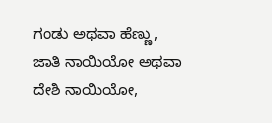ಗಂಡು ಅಥವಾ ಹೆಣ್ಣು, ಜಾತಿ ನಾಯಿಯೋ ಅಥವಾ ದೇಶಿ ನಾಯಿಯೋ,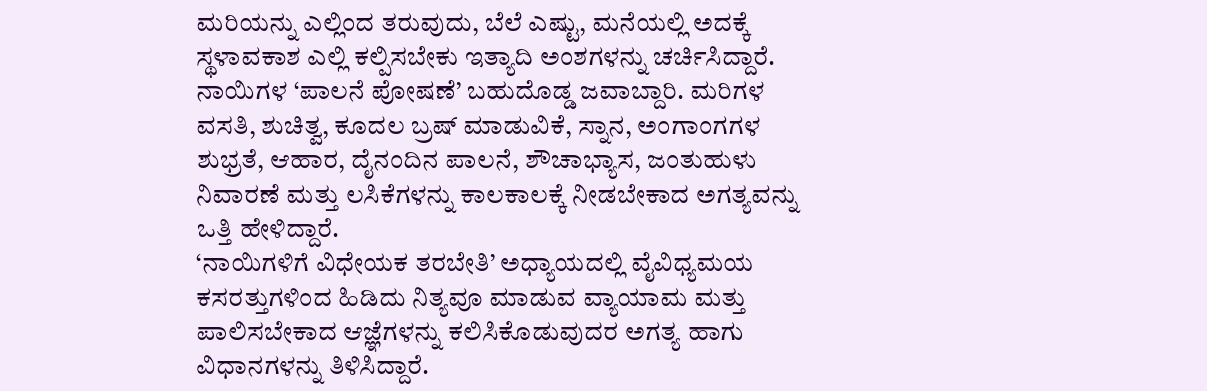ಮರಿಯನ್ನು ಎಲ್ಲಿಂದ ತರುವುದು, ಬೆಲೆ ಎಷ್ಟು, ಮನೆಯಲ್ಲಿ ಅದಕ್ಕೆ ಸ್ಥಳಾವಕಾಶ ಎಲ್ಲಿ ಕಲ್ಪಿಸಬೇಕು ಇತ್ಯಾದಿ ಅಂಶಗಳನ್ನು ಚರ್ಚಿಸಿದ್ದಾರೆ. ನಾಯಿಗಳ ‘ಪಾಲನೆ ಪೋಷಣೆ’ ಬಹುದೊಡ್ಡ ಜವಾಬ್ದಾರಿ. ಮರಿಗಳ ವಸತಿ, ಶುಚಿತ್ವ, ಕೂದಲ ಬ್ರಷ್ ಮಾಡುವಿಕೆ, ಸ್ನಾನ, ಅಂಗಾಂಗಗಳ ಶುಭ್ರತೆ, ಆಹಾರ, ದೈನಂದಿನ ಪಾಲನೆ, ಶೌಚಾಭ್ಯಾಸ, ಜಂತುಹುಳು ನಿವಾರಣೆ ಮತ್ತು ಲಸಿಕೆಗಳನ್ನು ಕಾಲಕಾಲಕ್ಕೆ ನೀಡಬೇಕಾದ ಅಗತ್ಯವನ್ನು ಒತ್ತಿ ಹೇಳಿದ್ದಾರೆ.
‘ನಾಯಿಗಳಿಗೆ ವಿಧೇಯಕ ತರಬೇತಿ’ ಅಧ್ಯಾಯದಲ್ಲಿ ವೈವಿಧ್ಯಮಯ ಕಸರತ್ತುಗಳಿಂದ ಹಿಡಿದು ನಿತ್ಯವೂ ಮಾಡುವ ವ್ಯಾಯಾಮ ಮತ್ತು ಪಾಲಿಸಬೇಕಾದ ಆಜ್ಞೆಗಳನ್ನು ಕಲಿಸಿಕೊಡುವುದರ ಅಗತ್ಯ ಹಾಗು ವಿಧಾನಗಳನ್ನು ತಿಳಿಸಿದ್ದಾರೆ.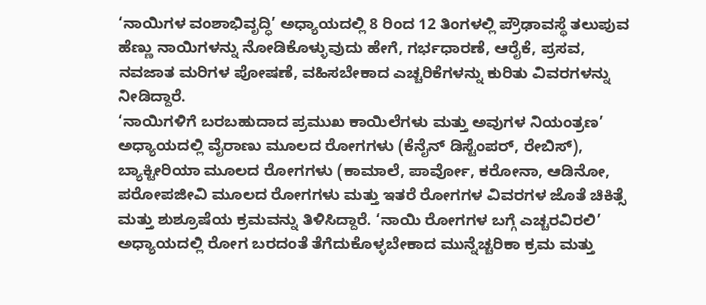‘ನಾಯಿಗಳ ವಂಶಾಭಿವೃದ್ಧಿ’ ಅಧ್ಯಾಯದಲ್ಲಿ 8 ರಿಂದ 12 ತಿಂಗಳಲ್ಲಿ ಪ್ರೌಢಾವಸ್ಥೆ ತಲುಪುವ ಹೆಣ್ಣು ನಾಯಿಗಳನ್ನು ನೋಡಿಕೊಳ್ಳುವುದು ಹೇಗೆ, ಗರ್ಭಧಾರಣೆ, ಆರೈಕೆ, ಪ್ರಸವ, ನವಜಾತ ಮರಿಗಳ ಪೋಷಣೆ, ವಹಿಸಬೇಕಾದ ಎಚ್ಚರಿಕೆಗಳನ್ನು ಕುರಿತು ವಿವರಗಳನ್ನು ನೀಡಿದ್ದಾರೆ.
‘ನಾಯಿಗಳಿಗೆ ಬರಬಹುದಾದ ಪ್ರಮುಖ ಕಾಯಿಲೆಗಳು ಮತ್ತು ಅವುಗಳ ನಿಯಂತ್ರಣ’ ಅಧ್ಯಾಯದಲ್ಲಿ ವೈರಾಣು ಮೂಲದ ರೋಗಗಳು (ಕೆನೈನ್ ಡಿಸ್ಟೆಂಪರ್, ರೇಬಿಸ್), ಬ್ಯಾಕ್ಟೀರಿಯಾ ಮೂಲದ ರೋಗಗಳು (ಕಾಮಾಲೆ, ಪಾರ್ವೋ, ಕರೋನಾ, ಆಡಿನೋ, ಪರೋಪಜೀವಿ ಮೂಲದ ರೋಗಗಳು ಮತ್ತು ಇತರೆ ರೋಗಗಳ ವಿವರಗಳ ಜೊತೆ ಚಿಕಿತ್ಸೆ ಮತ್ತು ಶುಶ್ರೂಷೆಯ ಕ್ರಮವನ್ನು ತಿಳಿಸಿದ್ದಾರೆ. ‘ನಾಯಿ ರೋಗಗಳ ಬಗ್ಗೆ ಎಚ್ಚರವಿರಲಿ’ ಅಧ್ಯಾಯದಲ್ಲಿ ರೋಗ ಬರದಂತೆ ತೆಗೆದುಕೊಳ್ಳಬೇಕಾದ ಮುನ್ನೆಚ್ಚರಿಕಾ ಕ್ರಮ ಮತ್ತು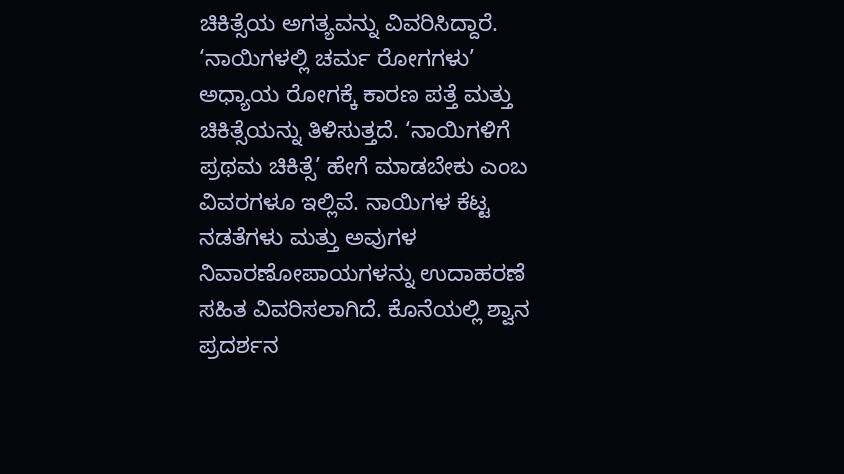ಚಿಕಿತ್ಸೆಯ ಅಗತ್ಯವನ್ನು ವಿವರಿಸಿದ್ದಾರೆ. ‘ನಾಯಿಗಳಲ್ಲಿ ಚರ್ಮ ರೋಗಗಳು’ ಅಧ್ಯಾಯ ರೋಗಕ್ಕೆ ಕಾರಣ ಪತ್ತೆ ಮತ್ತು ಚಿಕಿತ್ಸೆಯನ್ನು ತಿಳಿಸುತ್ತದೆ. ‘ನಾಯಿಗಳಿಗೆ ಪ್ರಥಮ ಚಿಕಿತ್ಸೆ’ ಹೇಗೆ ಮಾಡಬೇಕು ಎಂಬ ವಿವರಗಳೂ ಇಲ್ಲಿವೆ. ನಾಯಿಗಳ ಕೆಟ್ಟ ನಡತೆಗಳು ಮತ್ತು ಅವುಗಳ ನಿವಾರಣೋಪಾಯಗಳನ್ನು ಉದಾಹರಣೆ ಸಹಿತ ವಿವರಿಸಲಾಗಿದೆ. ಕೊನೆಯಲ್ಲಿ ಶ್ವಾನ ಪ್ರದರ್ಶನ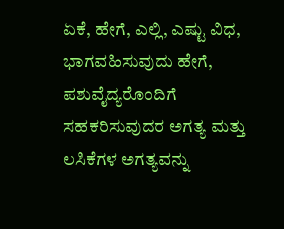ಏಕೆ, ಹೇಗೆ, ಎಲ್ಲಿ, ಎಷ್ಟು ವಿಧ, ಭಾಗವಹಿಸುವುದು ಹೇಗೆ, ಪಶುವೈದ್ಯರೊಂದಿಗೆ ಸಹಕರಿಸುವುದರ ಅಗತ್ಯ ಮತ್ತು ಲಸಿಕೆಗಳ ಅಗತ್ಯವನ್ನು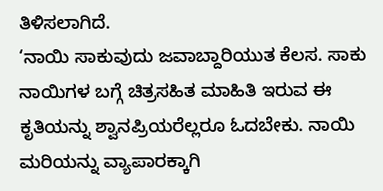ತಿಳಿಸಲಾಗಿದೆ.
‘ನಾಯಿ ಸಾಕುವುದು ಜವಾಬ್ದಾರಿಯುತ ಕೆಲಸ. ಸಾಕು ನಾಯಿಗಳ ಬಗ್ಗೆ ಚಿತ್ರಸಹಿತ ಮಾಹಿತಿ ಇರುವ ಈ ಕೃತಿಯನ್ನು ಶ್ವಾನಪ್ರಿಯರೆಲ್ಲರೂ ಓದಬೇಕು. ನಾಯಿ ಮರಿಯನ್ನು ವ್ಯಾಪಾರಕ್ಕಾಗಿ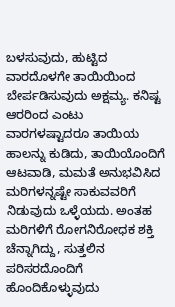ಬಳಸುವುದು, ಹುಟ್ಟಿದ ವಾರದೊಳಗೇ ತಾಯಿಯಿಂದ ಬೇರ್ಪಡಿಸುವುದು ಅಕ್ಷಮ್ಯ. ಕನಿಷ್ಟ ಆರರಿಂದ ಎಂಟು ವಾರಗಳಷ್ಟಾದರೂ ತಾಯಿಯ ಹಾಲನ್ನು ಕುಡಿದು, ತಾಯಿಯೊಂದಿಗೆ ಆಟವಾಡಿ, ಮಮತೆ ಅನುಭವಿಸಿದ ಮರಿಗಳನ್ನಷ್ಟೇ ಸಾಕುವವರಿಗೆ ನಿಡುವುದು ಒಳ್ಳೆಯದು. ಅಂತಹ ಮರಿಗಳಿಗೆ ರೋಗನಿರೋಧಕ ಶಕ್ತಿ ಚೆನ್ನಾಗಿದ್ದು, ಸುತ್ತಲಿನ ಪರಿಸರದೊಂದಿಗೆ ಹೊಂದಿಕೊಳ್ಳುವುದು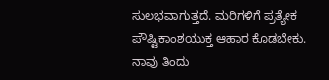ಸುಲಭವಾಗುತ್ತದೆ. ಮರಿಗಳಿಗೆ ಪ್ರತ್ಯೇಕ ಪೌಷ್ಟಿಕಾಂಶಯುಕ್ತ ಆಹಾರ ಕೊಡಬೇಕು. ನಾವು ತಿಂದು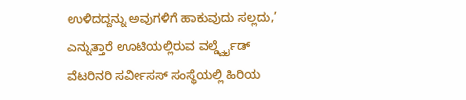ಉಳಿದದ್ದನ್ನು ಅವುಗಳಿಗೆ ಹಾಕುವುದು ಸಲ್ಲದು,’ ಎನ್ನುತ್ತಾರೆ ಊಟಿಯಲ್ಲಿರುವ ವರ್ಲ್ಡ್ವೈಡ್ ವೆಟರಿನರಿ ಸರ್ವೀಸಸ್ ಸಂಸ್ಥೆಯಲ್ಲಿ ಹಿರಿಯ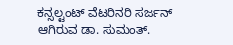ಕನ್ಸಲ್ಟಂಟ್ ವೆಟರಿನರಿ ಸರ್ಜನ್ ಆಗಿರುವ ಡಾ. ಸುಮಂತ್.